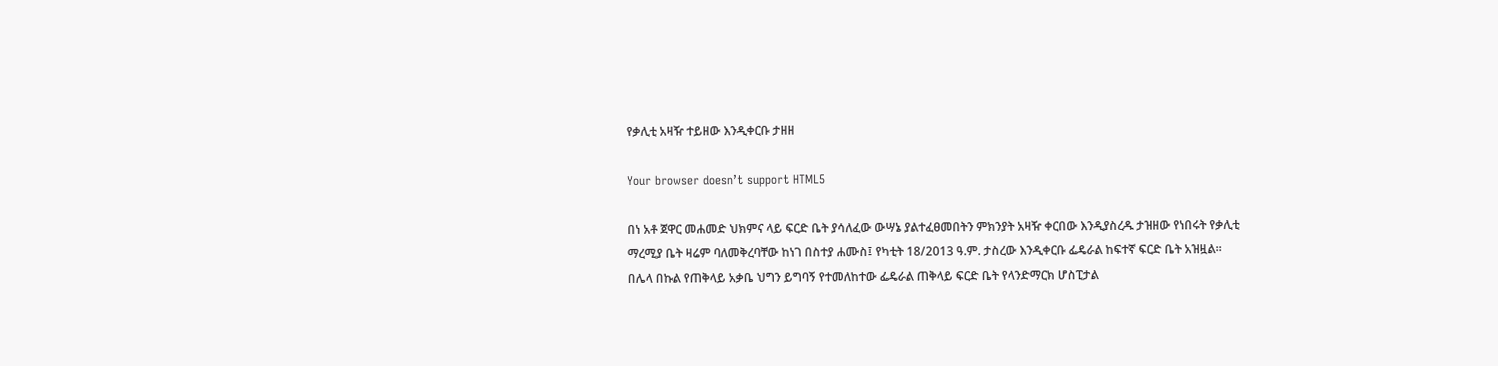የቃሊቲ አዛዥ ተይዘው እንዲቀርቡ ታዘዘ

Your browser doesn’t support HTML5

በነ አቶ ጀዋር መሐመድ ህክምና ላይ ፍርድ ቤት ያሳለፈው ውሣኔ ያልተፈፀመበትን ምክንያት አዛዥ ቀርበው እንዲያስረዱ ታዝዘው የነበሩት የቃሊቲ ማረሚያ ቤት ዛሬም ባለመቅረባቸው ከነገ በስተያ ሐሙስ፤ የካቲት 18/2013 ዓ.ም. ታስረው እንዲቀርቡ ፌዴራል ከፍተኛ ፍርድ ቤት አዝዟል።
በሌላ በኩል የጠቅላይ አቃቤ ህግን ይግባኝ የተመለከተው ፌዴራል ጠቅላይ ፍርድ ቤት የላንድማርክ ሆስፒታል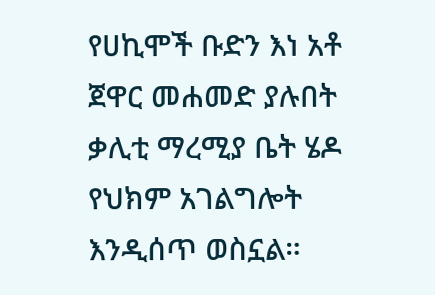የሀኪሞች ቡድን እነ አቶ ጀዋር መሐመድ ያሉበት ቃሊቲ ማረሚያ ቤት ሄዶ የህክም አገልግሎት እንዲሰጥ ወስኗል።